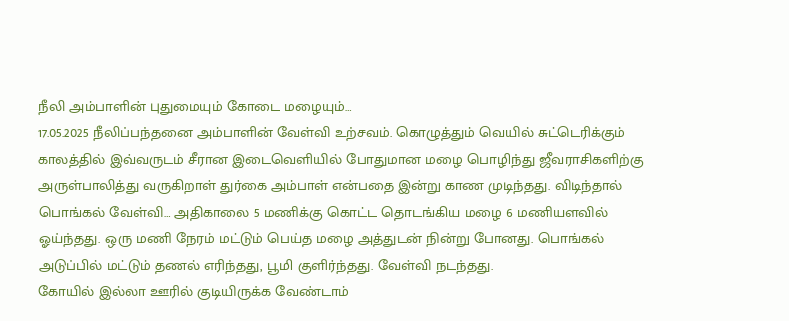நீலி அம்பாளின் புதுமையும் கோடை மழையும்…
17.05.2025 நீலிப்பந்தனை அம்பாளின் வேள்வி உற்சவம். கொழுத்தும் வெயில் சுட்டெரிக்கும் காலத்தில் இவ்வருடம் சீரான இடைவெளியில் போதுமான மழை பொழிந்து ஜீவராசிகளிற்கு அருள்பாலித்து வருகிறாள் துர்கை அம்பாள் என்பதை இன்று காண முடிந்தது. விடிந்தால் பொங்கல் வேள்வி… அதிகாலை 5 மணிக்கு கொட்ட தொடங்கிய மழை 6 மணியளவில் ஓய்ந்தது. ஒரு மணி நேரம் மட்டும் பெய்த மழை அத்துடன் நின்று போனது. பொங்கல் அடுப்பில் மட்டும் தணல் எரிந்தது, பூமி குளிர்ந்தது. வேள்வி நடந்தது.
கோயில் இல்லா ஊரில் குடியிருக்க வேண்டாம்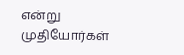என்று முதியோர்கள்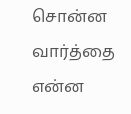சொன்ன வார்த்தை என்ன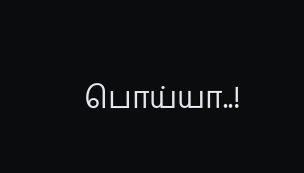பொய்யா..!